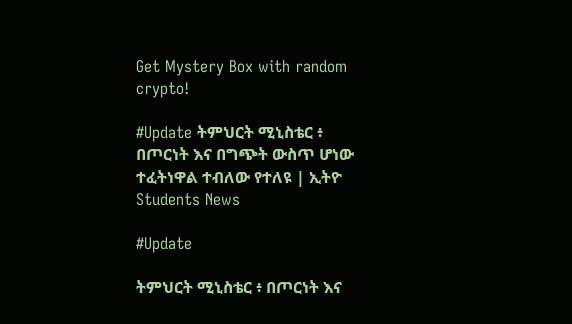Get Mystery Box with random crypto!

#Update ትምህርት ሚኒስቴር ፥ በጦርነት እና በግጭት ውስጥ ሆነው ተፈትነዋል ተብለው የተለዩ | ኢትዮ Students News

#Update

ትምህርት ሚኒስቴር ፥ በጦርነት እና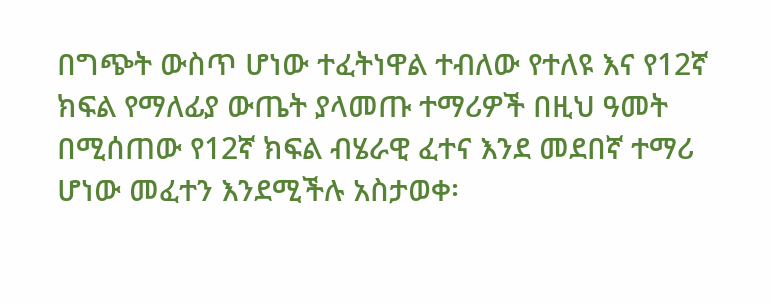በግጭት ውስጥ ሆነው ተፈትነዋል ተብለው የተለዩ እና የ12ኛ ክፍል የማለፊያ ውጤት ያላመጡ ተማሪዎች በዚህ ዓመት በሚሰጠው የ12ኛ ክፍል ብሄራዊ ፈተና እንደ መደበኛ ተማሪ ሆነው መፈተን እንደሚችሉ አስታወቀ፡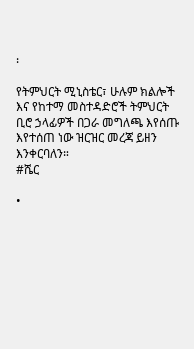፡

የትምህርት ሚኒስቴር፣ ሁሉም ክልሎች እና የከተማ መስተዳድሮች ትምህርት ቢሮ ኃላፊዎች በጋራ መግለጫ እየሰጡ እየተሰጠ ነው ዝርዝር መረጃ ይዘን እንቀርባለን።
#ሼር

•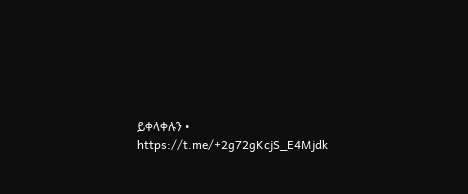ይቀላቀሉን •
https://t.me/+2g72gKcjS_E4Mjdk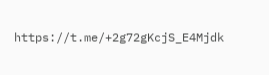https://t.me/+2g72gKcjS_E4Mjdk